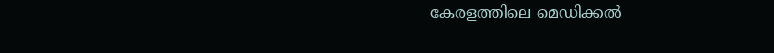കേരളത്തിലെ മെഡിക്കല്‍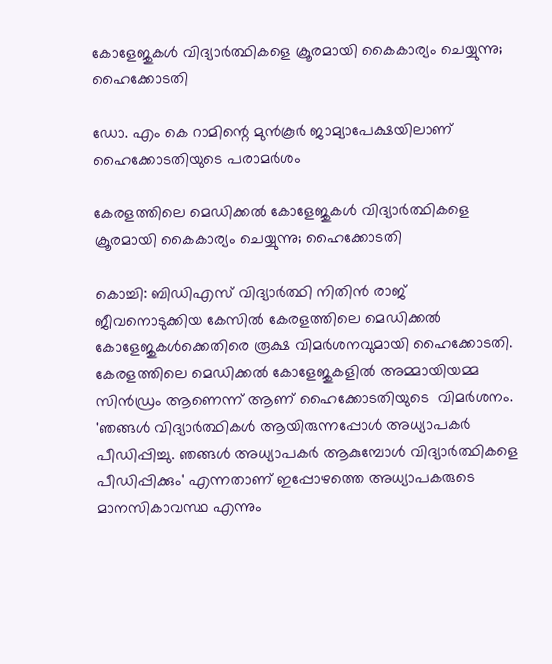കോളേജുകള്‍ വിദ്യാര്‍ത്ഥികളെ ക്രൂരമായി കൈകാര്യം ചെയ്യുന്നു; ഹൈക്കോടതി

ഡോ. എം കെ റാമിന്റെ മുന്‍കൂര്‍ ജാമ്യാപേക്ഷയിലാണ് ഹൈക്കോടതിയുടെ പരാമർശം

കേരളത്തിലെ മെഡിക്കല്‍ കോളേജുകള്‍ വിദ്യാര്‍ത്ഥികളെ ക്രൂരമായി കൈകാര്യം ചെയ്യുന്നു; ഹൈക്കോടതി

കൊച്ചി: ബിഡിഎസ് വിദ്യാര്‍ത്ഥി നിതിന്‍ രാജ് ജീവനൊടുക്കിയ കേസിൽ കേരളത്തിലെ മെഡിക്കൽ കോളേജുകൾക്കെതിരെ രൂക്ഷ വിമർശനവുമായി ഹൈക്കോടതി. കേരളത്തിലെ മെഡിക്കല്‍ കോളേജുകളില്‍ അമ്മായിയമ്മ സിന്‍ഡ്രം ആണെന്ന് ആണ് ഹൈക്കോടതിയുടെ  വിമർശനം. 'ഞങ്ങള്‍ വിദ്യാര്‍ത്ഥികള്‍ ആയിരുന്നപ്പോള്‍ അധ്യാപകര്‍ പീഡിപ്പിച്ചു. ഞങ്ങള്‍ അധ്യാപകര്‍ ആകുമ്പോള്‍ വിദ്യാര്‍ത്ഥികളെ പീഡിപ്പിക്കും' എന്നതാണ് ഇപ്പോഴത്തെ അധ്യാപകരുടെ മാനസികാവസ്ഥ എന്നും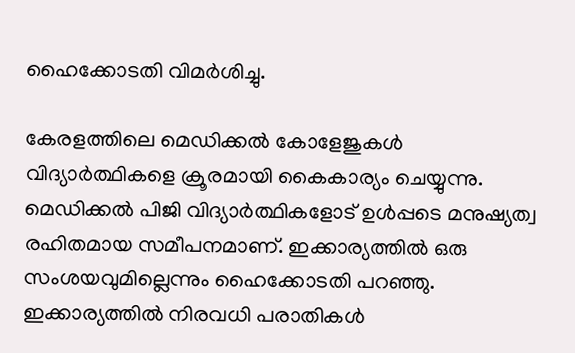ഹൈക്കോടതി വിമർശിച്ചു.

കേരളത്തിലെ മെഡിക്കല്‍ കോളേജുകള്‍ വിദ്യാര്‍ത്ഥികളെ ക്രൂരമായി കൈകാര്യം ചെയ്യുന്നു. മെഡിക്കല്‍ പിജി വിദ്യാര്‍ത്ഥികളോട് ഉള്‍പ്പടെ മനുഷ്യത്വ രഹിതമായ സമീപനമാണ്. ഇക്കാര്യത്തില്‍ ഒരു സംശയവുമില്ലെന്നും ഹൈക്കോടതി പറഞ്ഞു. ഇക്കാര്യത്തില്‍ നിരവധി പരാതികള്‍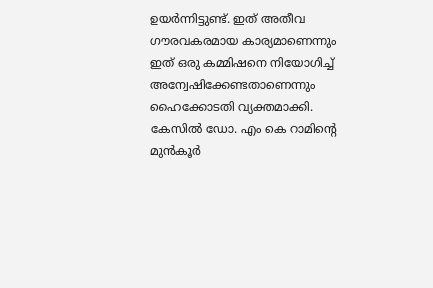ഉയര്‍ന്നിട്ടുണ്ട്. ഇത് അതീവ ഗൗരവകരമായ കാര്യമാണെന്നും ഇത് ഒരു കമ്മിഷനെ നിയോഗിച്ച് അന്വേഷിക്കേണ്ടതാണെന്നും ഹൈക്കോടതി വ്യക്തമാക്കി. കേസിൽ ഡോ. എം കെ റാമിന്റെ മുന്‍കൂര്‍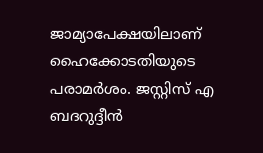ജാമ്യാപേക്ഷയിലാണ് ഹൈക്കോടതിയുടെ പരാമർശം. ജസ്റ്റിസ് എ ബദറുദ്ദീന്‍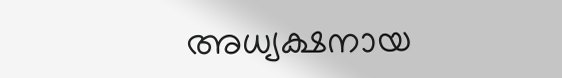അധ്യക്ഷനായ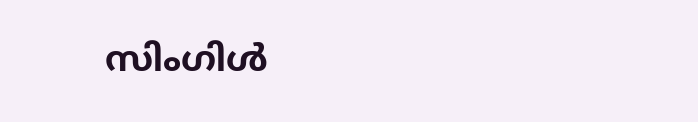സിംഗിള്‍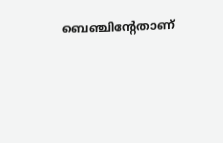ബെഞ്ചിന്റേതാണ്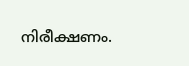നിരീക്ഷണം.